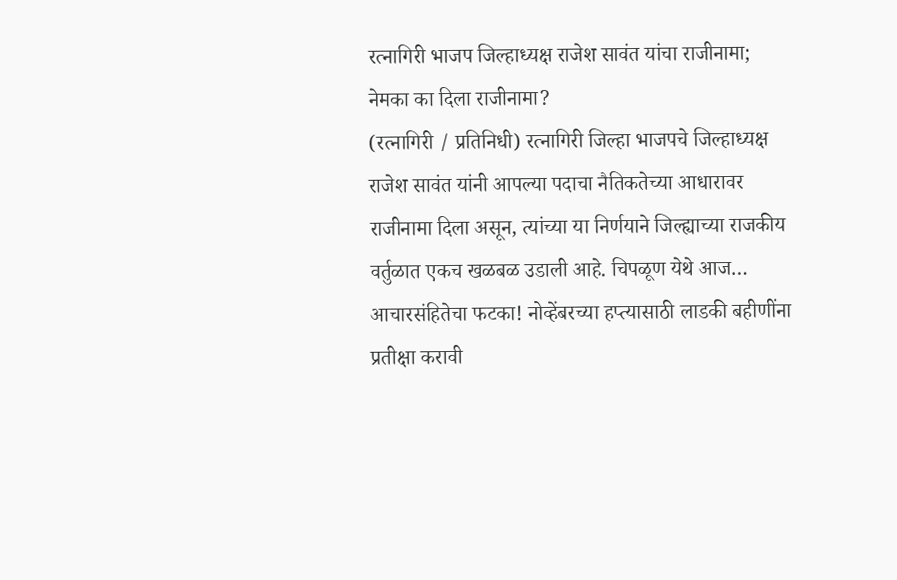रत्नागिरी भाजप जिल्हाध्यक्ष राजेश सावंत यांचा राजीनामा; नेमका का दिला राजीनामा?
(रत्नागिरी / प्रतिनिधी) रत्नागिरी जिल्हा भाजपचे जिल्हाध्यक्ष राजेश सावंत यांनी आपल्या पदाचा नैतिकतेच्या आधारावर राजीनामा दिला असून, त्यांच्या या निर्णयाने जिल्ह्याच्या राजकीय वर्तुळात एकच खळबळ उडाली आहे. चिपळूण येथे आज…
आचारसंहितेचा फटका! नोव्हेंबरच्या हप्त्यासाठी लाडकी बहीणींना प्रतीक्षा करावी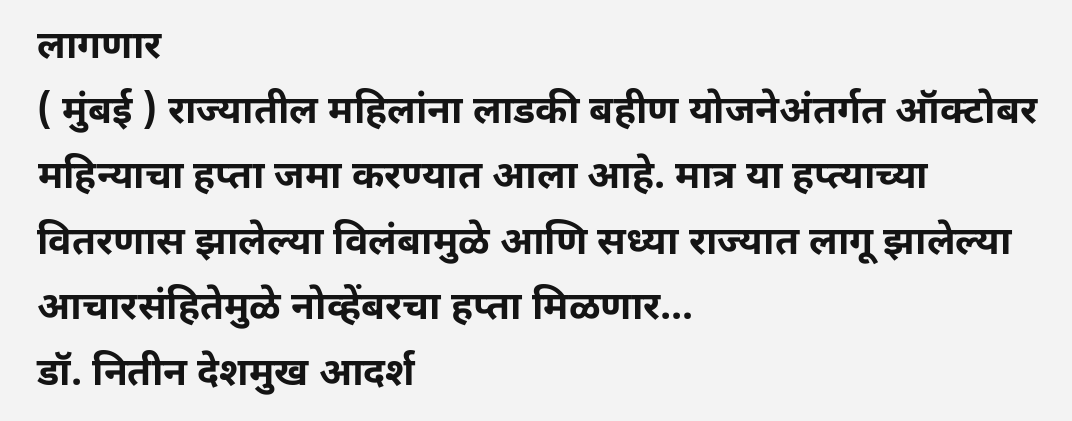लागणार
( मुंबई ) राज्यातील महिलांना लाडकी बहीण योजनेअंतर्गत ऑक्टोबर महिन्याचा हप्ता जमा करण्यात आला आहे. मात्र या हप्त्याच्या वितरणास झालेल्या विलंबामुळे आणि सध्या राज्यात लागू झालेल्या आचारसंहितेमुळे नोव्हेंबरचा हप्ता मिळणार…
डॉ. नितीन देशमुख आदर्श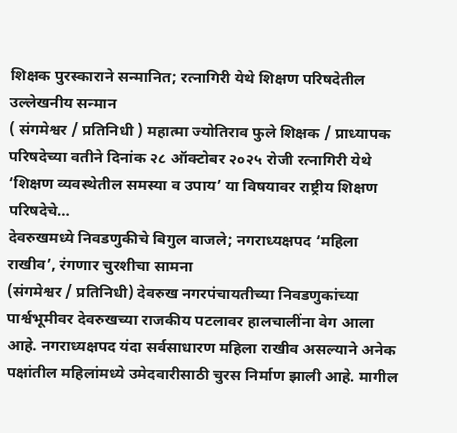शिक्षक पुरस्काराने सन्मानित; रत्नागिरी येथे शिक्षण परिषदेतील उल्लेखनीय सन्मान
( संगमेश्वर / प्रतिनिधी ) महात्मा ज्योतिराव फुले शिक्षक / प्राध्यापक परिषदेच्या वतीने दिनांक २८ ऑक्टोबर २०२५ रोजी रत्नागिरी येथे ‘शिक्षण व्यवस्थेतील समस्या व उपाय’ या विषयावर राष्ट्रीय शिक्षण परिषदेचे…
देवरुखमध्ये निवडणुकीचे बिगुल वाजले; नगराध्यक्षपद ‘महिला राखीव’, रंगणार चुरशीचा सामना
(संगमेश्वर / प्रतिनिधी) देवरुख नगरपंचायतीच्या निवडणुकांच्या पार्श्वभूमीवर देवरुखच्या राजकीय पटलावर हालचालींना वेग आला आहे. नगराध्यक्षपद यंदा सर्वसाधारण महिला राखीव असल्याने अनेक पक्षांतील महिलांमध्ये उमेदवारीसाठी चुरस निर्माण झाली आहे. मागील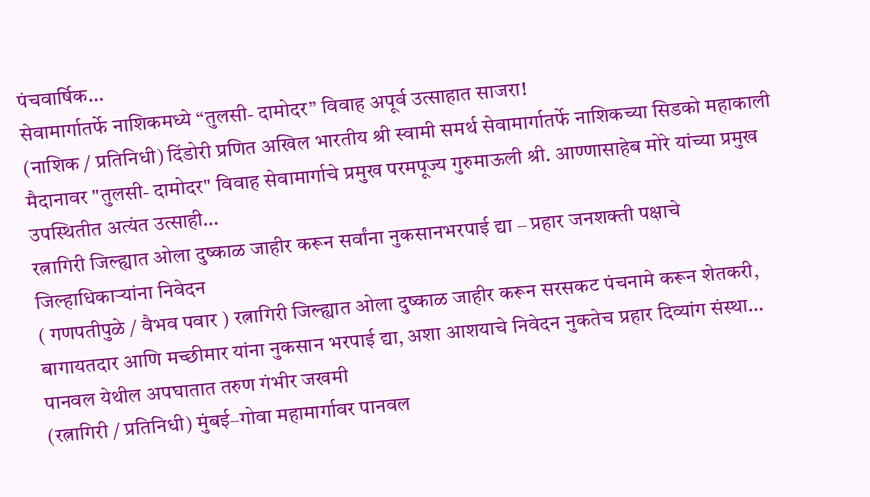पंचवार्षिक…
सेवामार्गातर्फे नाशिकमध्ये “तुलसी- दामोदर” विवाह अपूर्व उत्साहात साजरा!
(नाशिक / प्रतिनिधी) दिंडोरी प्रणित अखिल भारतीय श्री स्वामी समर्थ सेवामार्गातर्फे नाशिकच्या सिडको महाकाली मैदानावर "तुलसी- दामोदर" विवाह सेवामार्गाचे प्रमुख परमपूज्य गुरुमाऊली श्री. आण्णासाहेब मोरे यांच्या प्रमुख उपस्थितीत अत्यंत उत्साही…
रत्नागिरी जिल्ह्यात ओला दुष्काळ जाहीर करून सर्वांना नुकसानभरपाई द्या – प्रहार जनशक्ती पक्षाचे जिल्हाधिकाऱ्यांना निवेदन
( गणपतीपुळे / वैभव पवार ) रत्नागिरी जिल्ह्यात ओला दुष्काळ जाहीर करून सरसकट पंचनामे करून शेतकरी, बागायतदार आणि मच्छीमार यांना नुकसान भरपाई द्या, अशा आशयाचे निवेदन नुकतेच प्रहार दिव्यांग संस्था…
पानवल येथील अपघातात तरुण गंभीर जखमी
(रत्नागिरी / प्रतिनिधी) मुंबई–गोवा महामार्गावर पानवल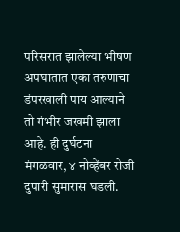परिसरात झालेल्या भीषण अपघातात एका तरुणाचा डंपरखाली पाय आल्याने तो गंभीर जखमी झाला आहे. ही दुर्घटना मंगळवार, ४ नोव्हेंबर रोजी दुपारी सुमारास घडली.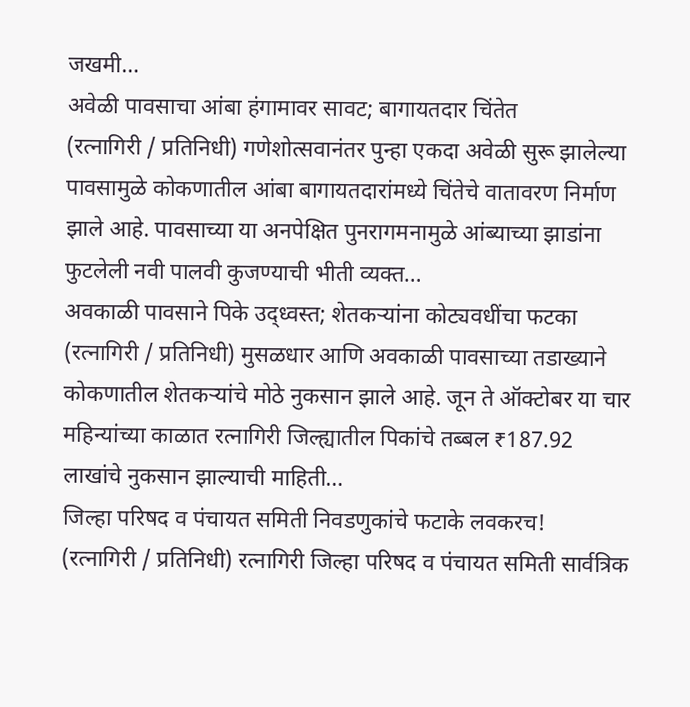जखमी…
अवेळी पावसाचा आंबा हंगामावर सावट; बागायतदार चिंतेत
(रत्नागिरी / प्रतिनिधी) गणेशोत्सवानंतर पुन्हा एकदा अवेळी सुरू झालेल्या पावसामुळे कोकणातील आंबा बागायतदारांमध्ये चिंतेचे वातावरण निर्माण झाले आहे. पावसाच्या या अनपेक्षित पुनरागमनामुळे आंब्याच्या झाडांना फुटलेली नवी पालवी कुजण्याची भीती व्यक्त…
अवकाळी पावसाने पिके उद्ध्वस्त; शेतकऱ्यांना कोट्यवधींचा फटका
(रत्नागिरी / प्रतिनिधी) मुसळधार आणि अवकाळी पावसाच्या तडाख्याने कोकणातील शेतकऱ्यांचे मोठे नुकसान झाले आहे. जून ते ऑक्टोबर या चार महिन्यांच्या काळात रत्नागिरी जिल्ह्यातील पिकांचे तब्बल ₹187.92 लाखांचे नुकसान झाल्याची माहिती…
जिल्हा परिषद व पंचायत समिती निवडणुकांचे फटाके लवकरच!
(रत्नागिरी / प्रतिनिधी) रत्नागिरी जिल्हा परिषद व पंचायत समिती सार्वत्रिक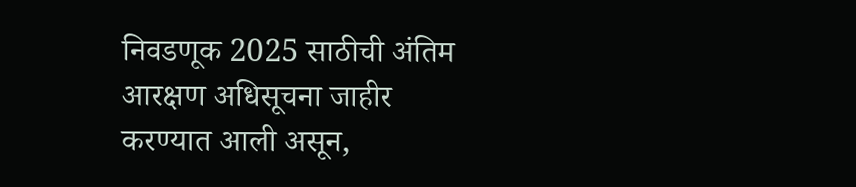निवडणूक 2025 साठीची अंतिम आरक्षण अधिसूचना जाहीर करण्यात आली असून,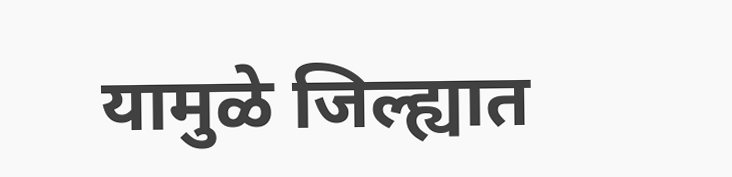यामुळे जिल्ह्यात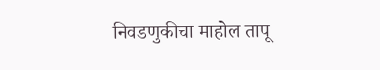निवडणुकीचा माहोल तापू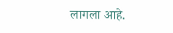लागला आहे.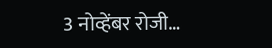3 नोव्हेंबर रोजी…